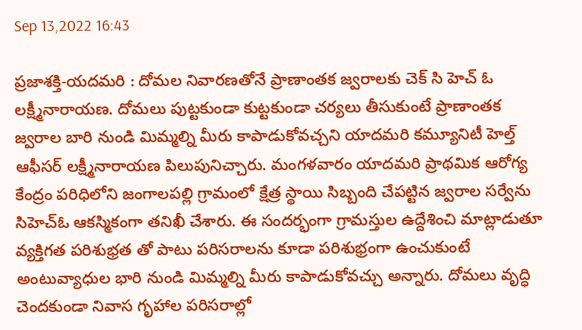Sep 13,2022 16:43

ప్రజాశక్తి-యదమరి : దోమల నివారణతోనే ప్రాణాంతక జ్వరాలకు చెక్ సి హెచ్ ఓ లక్ష్మీనారాయణ. దోమలు పుట్టకుండా కుట్టకుండా చర్యలు తీసుకుంటే ప్రాణాంతక జ్వరాల బారి నుండి మిమ్మల్ని మీరు కాపాడుకోవచ్చని యాదమరి కమ్యూనిటీ హెల్త్ ఆఫీసర్ లక్ష్మీనారాయణ పిలుపునిచ్చారు. మంగళవారం యాదమరి ప్రాథమిక ఆరోగ్య కేంద్రం పరిధిలోని జంగాలపల్లి గ్రామంలో క్షేత్ర స్థాయి సిబ్బంది చేపట్టిన జ్వరాల సర్వేను సిహెచ్ఓ ఆకస్మికంగా తనిఖీ చేశారు. ఈ సందర్భంగా గ్రామస్తుల ఉద్దేశించి మాట్లాడుతూ వ్యక్తిగత పరిశుభ్రత తో పాటు పరిసరాలను కూడా పరిశుభ్రంగా ఉంచుకుంటే అంటువ్యాధుల భారి నుండి మిమ్మల్ని మీరు కాపాడుకోవచ్చు అన్నారు. దోమలు వృద్ధి చెందకుండా నివాస గృహాల పరిసరాల్లో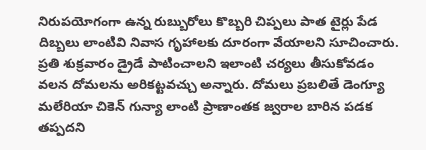నిరుపయోగంగా ఉన్న రుబ్బురోలు కొబ్బరి చిప్పలు పాత టైర్లు పేడ దిబ్బలు లాంటివి నివాస గృహాలకు దూరంగా వేయాలని సూచించారు. ప్రతి శుక్రవారం డ్రైడే పాటించాలని ఇలాంటి చర్యలు తీసుకోవడం వలన దోమలను అరికట్టవచ్చు అన్నారు. దోమలు ప్రబలితే డెంగ్యూ మలేరియా చికెన్ గున్యా లాంటి ప్రాణాంతక జ్వరాల బారిన పడక తప్పదని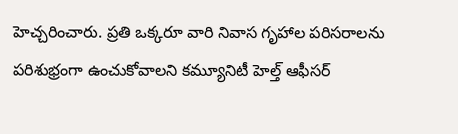హెచ్చరించారు. ప్రతి ఒక్కరూ వారి నివాస గృహాల పరిసరాలను పరిశుభ్రంగా ఉంచుకోవాలని కమ్యూనిటీ హెల్త్ ఆఫీసర్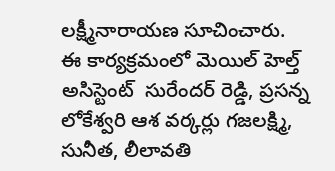లక్ష్మీనారాయణ సూచించారు. ఈ కార్యక్రమంలో మెయిల్ హెల్త్ అసిస్టెంట్  సురేందర్ రెడ్డి, ప్రసన్న లోకేశ్వరి ఆశ వర్కర్లు గజలక్ష్మి, సునీత, లీలావతి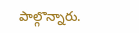పాల్గొన్నారు.